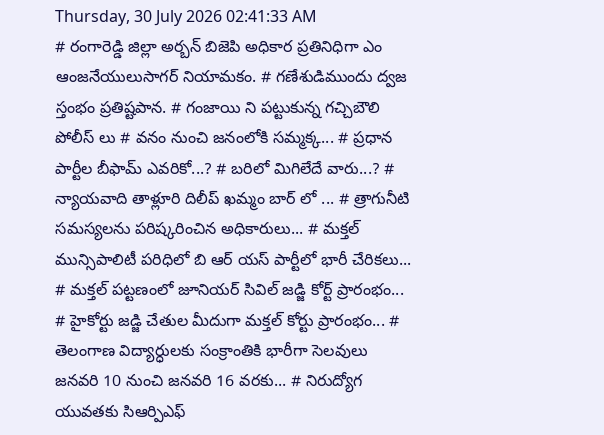Thursday, 30 July 2026 02:41:33 AM
# రంగారెడ్డి జిల్లా అర్బన్ బిజెపి అధికార ప్రతినిధిగా ఎం ఆంజనేయులుసాగర్ నియామకం. # గణేశుడిముందు ద్వజ స్తంభం ప్రతిష్టపాన. # గంజాయి ని పట్టుకున్న గచ్చిబౌలి పోలీస్ లు # వనం నుంచి జనంలోకి సమ్మక్క... # ప్రధాన పార్టీల బీఫామ్ ఎవరికో...? # బరిలో మిగిలేదే వారు...? # న్యాయవాది తాళ్లూరి దిలీప్ ఖమ్మం బార్ లో ... # త్రాగునీటి సమస్యలను పరిష్కరించిన అధికారులు... # మక్తల్ మున్సిపాలిటీ పరిధిలో బి ఆర్ యస్ పార్టీలో భారీ చేరికలు... # మక్తల్ పట్టణంలో జూనియర్ సివిల్ జడ్జి కోర్ట్ ప్రారంభం... # హైకోర్టు జడ్జి చేతుల మీదుగా మక్తల్ కోర్టు ప్రారంభం... # తెలంగాణ విద్యార్ధులకు సంక్రాంతికి భారీగా సెలవులు జనవరి 10 నుంచి జనవరి 16 వరకు... # నిరుద్యోగ యువతకు సిఆర్పిఎఫ్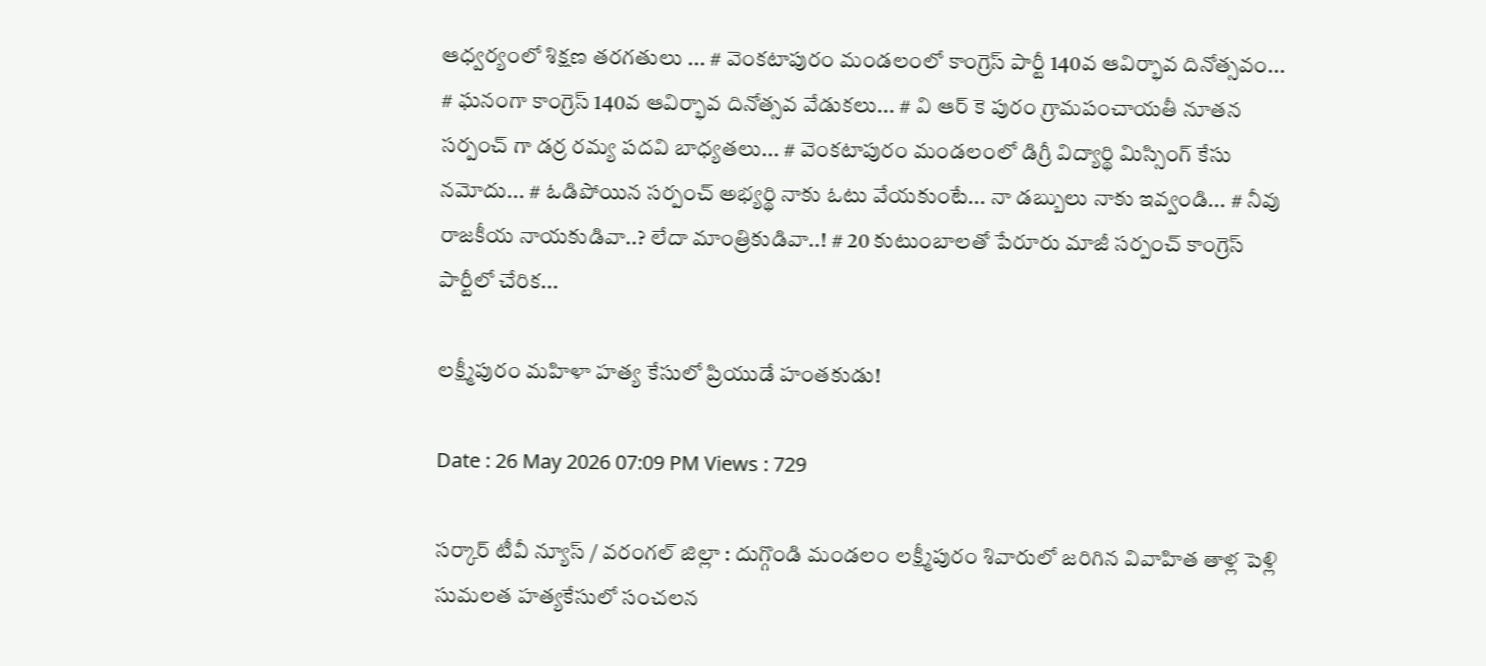ఆధ్వర్యంలో శిక్షణ తరగతులు ... # వెంకటాపురం మండలంలో కాంగ్రెస్ పార్టీ 140వ ఆవిర్భావ దినోత్సవం... # ఘనంగా కాంగ్రెస్ 140వ ఆవిర్భావ దినోత్సవ వేడుకలు... # వి ఆర్ కె పురం గ్రామపంచాయతీ నూతన సర్పంచ్ గా డర్ర రమ్య పదవి బాధ్యతలు... # వెంకటాపురం మండలంలో డిగ్రీ విద్యార్థి మిస్సింగ్ కేసు నమోదు... # ఓడిపోయిన సర్పంచ్ అభ్యర్థి నాకు ఓటు వేయకుంటే... నా డబ్బులు నాకు ఇవ్వండి... # నీవు రాజకీయ నాయకుడివా..? లేదా మాంత్రికుడివా..! # 20 కుటుంబాలతో పేరూరు మాజీ సర్పంచ్ కాంగ్రెస్ పార్టీలో చేరిక...

లక్ష్మీపురం మహిళా హత్య కేసులో ప్రియుడే హంతకుడు!

Date : 26 May 2026 07:09 PM Views : 729

సర్కార్ టీవీ న్యూస్ / వరంగల్ జిల్లా : దుగ్గొండి మండలం లక్ష్మీపురం శివారులో జరిగిన వివాహిత తాళ్ల పెళ్లి సుమలత హత్యకేసులో సంచలన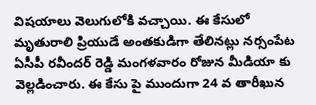విషయాలు వెలుగులోకి వచ్చాయి. ఈ కేసులో మృతురాలి ప్రియుడే అంతకుడిగా తేలినట్లు నర్సంపేట ఏసీపీ రవీందర్ రెడ్డి మంగళవారం రోజున మీడియా కు వెల్లడించారు. ఈ కేసు పై ముందుగా 24 వ తారీఖున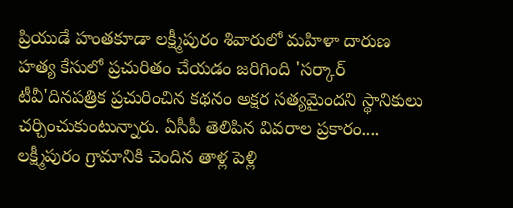ప్రియుడే హంతకూడా లక్ష్మీపురం శివారులో మహిళా దారుణ హత్య కేసులో ప్రచురితం చేయడం జరిగింది 'సర్కార్ టీవీ'దినపత్రిక ప్రచురించిన కథనం అక్షర సత్యమైందని స్థానికులు చర్చించుకుంటున్నారు. ఏసీపీ తెలిపిన వివరాల ప్రకారం.... లక్ష్మీపురం గ్రామానికి చెందిన తాళ్ల పెళ్లి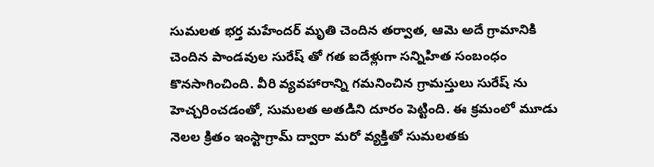సుమలత భర్త మహేందర్ మృతి చెందిన తర్వాత, ఆమె అదే గ్రామానికి చెందిన పాండవుల సురేష్ తో గత ఐదేళ్లుగా సన్నిహిత సంబంధం కొనసాగించింది. వీరి వ్యవహారాన్ని గమనించిన గ్రామస్తులు సురేష్ ను హెచ్చరించడంతో, సుమలత అతడిని దూరం పెట్టింది. ఈ క్రమంలో మూడు నెలల క్రితం ఇంస్టాగ్రామ్ ద్వారా మరో వ్యక్తితో సుమలతకు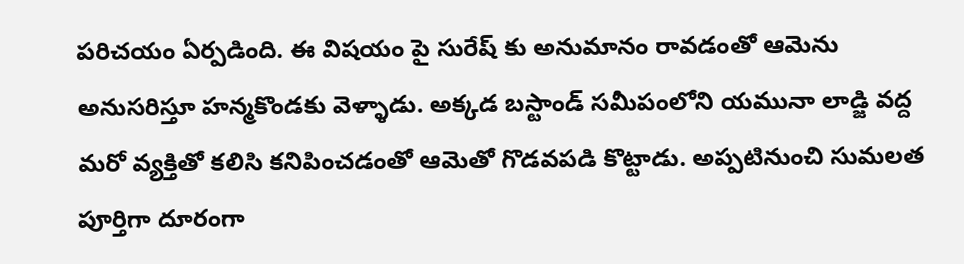పరిచయం ఏర్పడింది. ఈ విషయం పై సురేష్ కు అనుమానం రావడంతో ఆమెను అనుసరిస్తూ హన్మకొండకు వెళ్ళాడు. అక్కడ బస్టాండ్ సమీపంలోని యమునా లాడ్జి వద్ద మరో వ్యక్తితో కలిసి కనిపించడంతో ఆమెతో గొడవపడి కొట్టాడు. అప్పటినుంచి సుమలత పూర్తిగా దూరంగా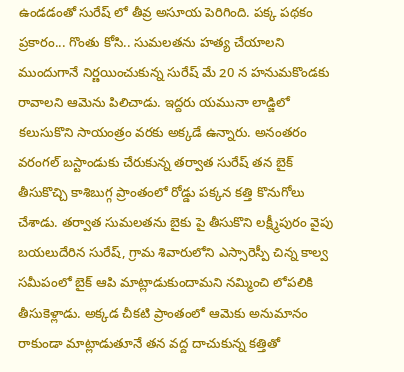ఉండడంతో సురేష్ లో తీవ్ర అసూయ పెరిగింది. పక్క పథకం ప్రకారం... గొంతు కోసి.. సుమలతను హత్య చేయాలని ముందుగానే నిర్ణయించుకున్న సురేష్ మే 20 న హనుమకొండకు రావాలని ఆమెను పిలిచాడు. ఇద్దరు యమునా లాడ్జిలో కలుసుకొని సాయంత్రం వరకు అక్కడే ఉన్నారు. అనంతరం వరంగల్ బస్టాండుకు చేరుకున్న తర్వాత సురేష్ తన బైక్ తీసుకొచ్చి కాశిబుగ్గ ప్రాంతంలో రోడ్డు పక్కన కత్తి కొనుగోలు చేశాడు. తర్వాత సుమలతను బైకు పై తీసుకొని లక్ష్మీపురం వైపు బయలుదేరిన సురేష్, గ్రామ శివారులోని ఎస్సారెస్పీ చిన్న కాల్వ సమీపంలో బైక్ ఆపి మాట్లాడుకుందామని నమ్మించి లోపలికి తీసుకెళ్లాడు. అక్కడ చీకటి ప్రాంతంలో ఆమెకు అనుమానం రాకుండా మాట్లాడుతూనే తన వద్ద దాచుకున్న కత్తితో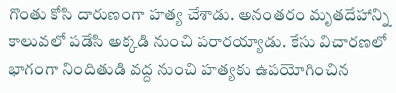గొంతు కోసి దారుణంగా హత్య చేశాడు. అనంతరం మృతదేహాన్ని కాలువలో పడేసి అక్కడి నుంచి పరారయ్యాడు. కేసు విచారణలో భాగంగా నిందితుడి వద్ద నుంచి హత్యకు ఉపయోగించిన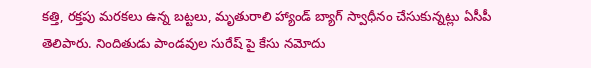కత్తి, రక్తపు మరకలు ఉన్న బట్టలు, మృతురాలి హ్యాండ్ బ్యాగ్ స్వాధీనం చేసుకున్నట్లు ఏసీపీ తెలిపారు. నిందితుడు పాండవుల సురేష్ పై కేసు నమోదు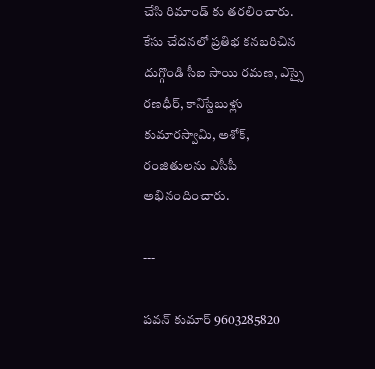చేసి రిమాండ్ కు తరలించారు. కేసు చేదనలో ప్రతిభ కనబరిచిన దుగ్గొండి సీఐ సాయి రమణ, ఎస్సై రణధీర్, కానిస్టేబుళ్లు కుమారస్వామి, అశోక్, రంజితులను ఎసీపీ అభినందించారు.

---

పవన్ కుమార్ 9603285820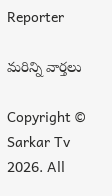Reporter

మరిన్ని వార్తలు

Copyright © Sarkar Tv 2026. All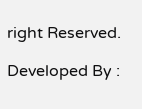right Reserved.

Developed By :